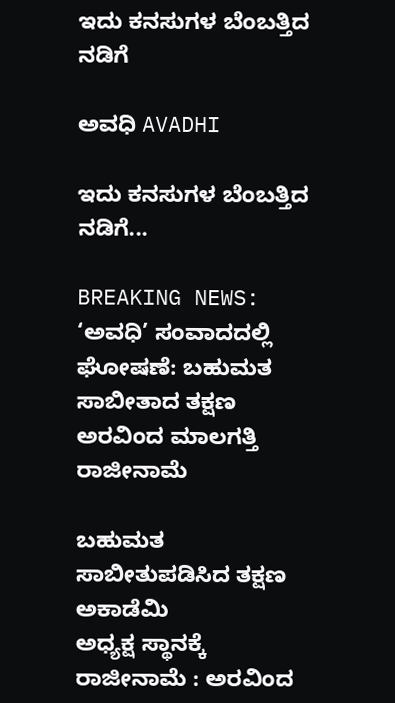ಇದು ಕನಸುಗಳ ಬೆಂಬತ್ತಿದ ನಡಿಗೆ‍

ಅವಧಿ AVADHI

ಇದು ಕನಸುಗಳ ಬೆಂಬತ್ತಿದ ನಡಿಗೆ...

BREAKING NEWS: ‘ಅವಧಿ’ ಸಂವಾದದಲ್ಲಿ ಘೋಷಣೆ: ಬಹುಮತ ಸಾಬೀತಾದ ತಕ್ಷಣ ಅರವಿಂದ ಮಾಲಗತ್ತಿ ರಾಜೀನಾಮೆ

ಬಹುಮತ ಸಾಬೀತುಪಡಿಸಿದ ತಕ್ಷಣ ಅಕಾಡೆಮಿ
ಅಧ್ಯಕ್ಷ ಸ್ಥಾನಕ್ಕೆ ರಾಜೀನಾಮೆ : ಅರವಿಂದ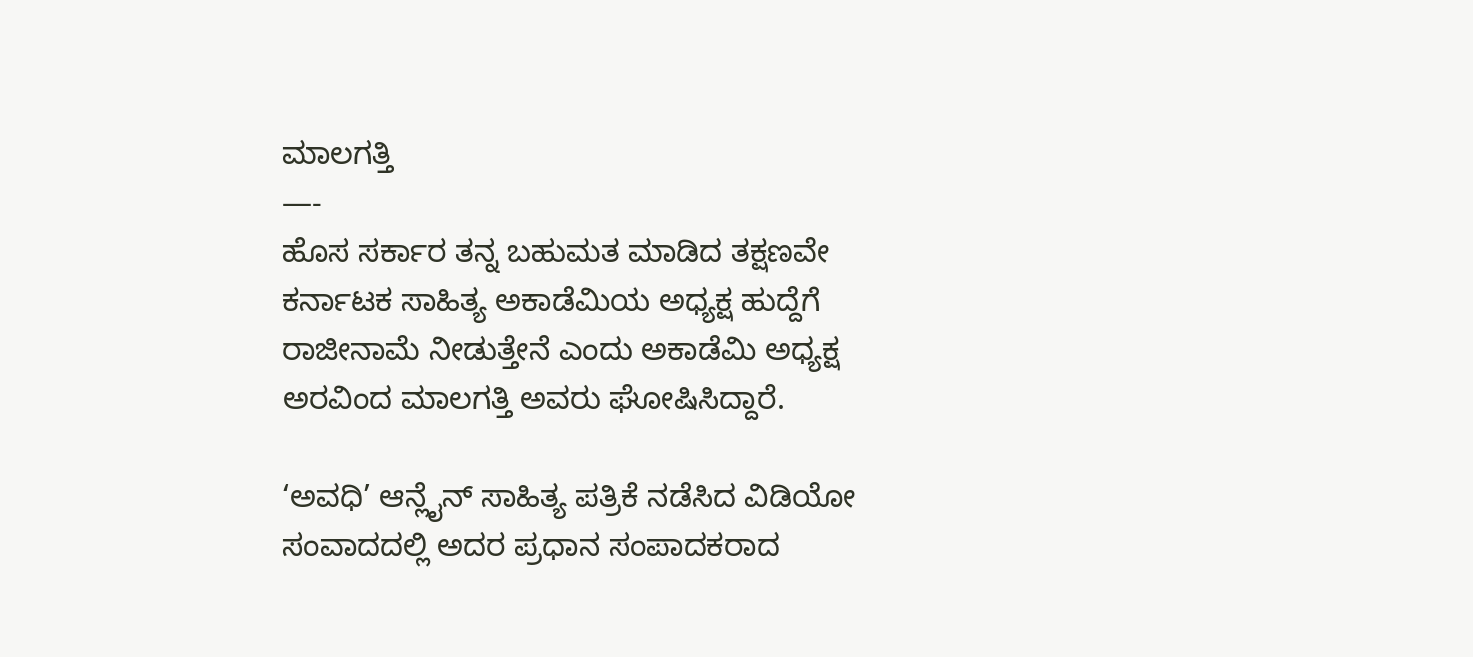ಮಾಲಗತ್ತಿ
—-
ಹೊಸ ಸರ್ಕಾರ ತನ್ನ ಬಹುಮತ ಮಾಡಿದ ತಕ್ಷಣವೇ ಕರ್ನಾಟಕ ಸಾಹಿತ್ಯ ಅಕಾಡೆಮಿಯ ಅಧ್ಯಕ್ಷ ಹುದ್ದೆಗೆ ರಾಜೀನಾಮೆ ನೀಡುತ್ತೇನೆ ಎಂದು ಅಕಾಡೆಮಿ ಅಧ್ಯಕ್ಷ ಅರವಿಂದ ಮಾಲಗತ್ತಿ ಅವರು ಘೋಷಿಸಿದ್ದಾರೆ.

‘ಅವಧಿ’ ಆನ್ಲೈನ್ ಸಾಹಿತ್ಯ ಪತ್ರಿಕೆ ನಡೆಸಿದ ವಿಡಿಯೋ ಸಂವಾದದಲ್ಲಿ ಅದರ ಪ್ರಧಾನ ಸಂಪಾದಕರಾದ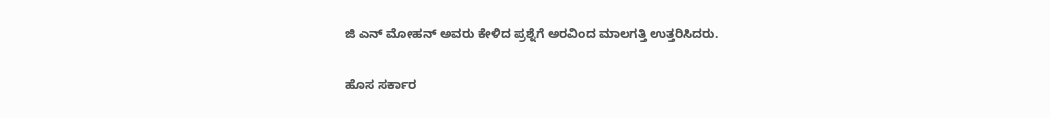ಜಿ ಎನ್ ಮೋಹನ್ ಅವರು ಕೇಳಿದ ಪ್ರಶ್ನೆಗೆ ಅರವಿಂದ ಮಾಲಗತ್ತಿ ಉತ್ತರಿಸಿದರು.

ಹೊಸ ಸರ್ಕಾರ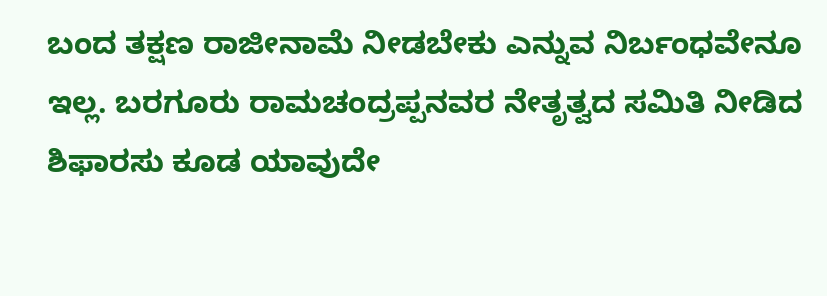ಬಂದ ತಕ್ಷಣ ರಾಜೀನಾಮೆ ನೀಡಬೇಕು ಎನ್ನುವ ನಿರ್ಬಂಧವೇನೂ ಇಲ್ಲ. ಬರಗೂರು ರಾಮಚಂದ್ರಪ್ಪನವರ ನೇತೃತ್ವದ ಸಮಿತಿ ನೀಡಿದ ಶಿಫಾರಸು ಕೂಡ ಯಾವುದೇ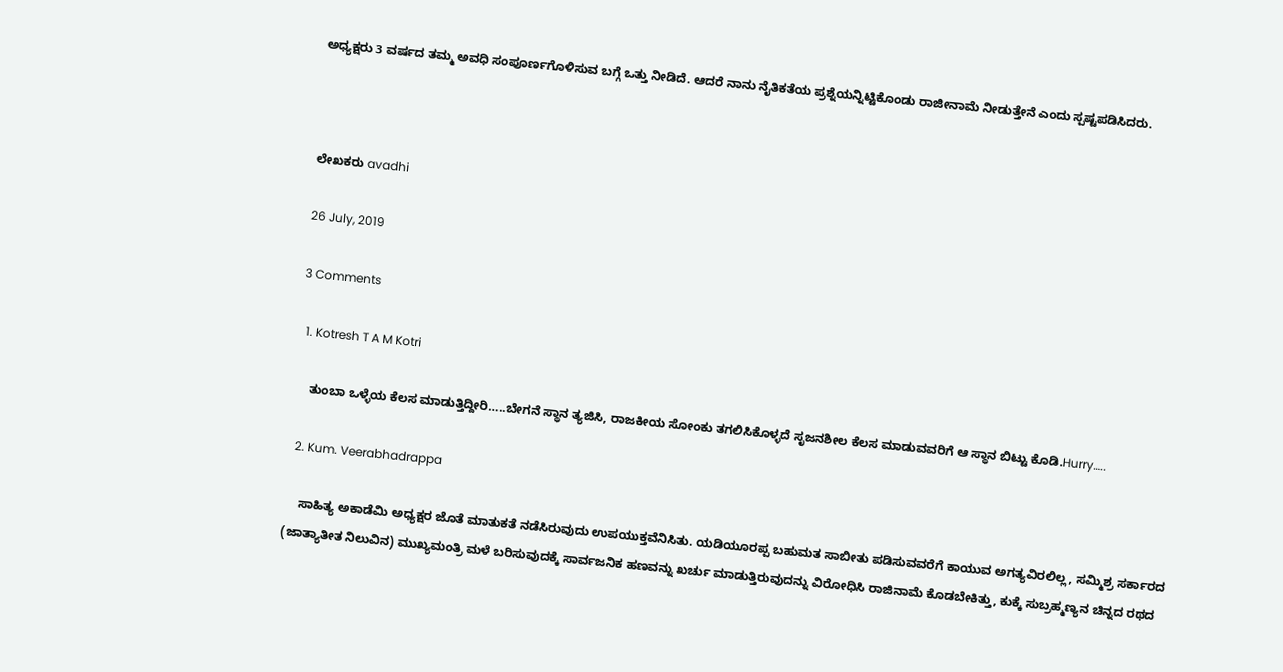ಅಧ್ಯಕ್ಷರು 3 ವರ್ಷದ ತಮ್ಮ ಅವಧಿ ಸಂಪೂರ್ಣಗೊಳಿಸುವ ಬಗ್ಗೆ ಒತ್ತು ನೀಡಿದೆ. ಆದರೆ ನಾನು ನೈತಿಕತೆಯ ಪ್ರಶ್ನೆಯನ್ನಿಟ್ಟಿಕೊಂಡು ರಾಜೀನಾಮೆ ನೀಡುತ್ತೇನೆ ಎಂದು ಸ್ಪಷ್ಟಪಡಿಸಿದರು.



ಲೇಖಕರು avadhi

26 July, 2019

3 Comments

  1. Kotresh T A M Kotri

    ತುಂಬಾ ಒಳ್ಳೆಯ ಕೆಲಸ ಮಾಡುತ್ತಿದ್ದೀರಿ…..ಬೇಗನೆ ಸ್ಥಾನ ತ್ಯಜಿಸಿ, ರಾಜಕೀಯ ಸೋಂಕು ತಗಲಿಸಿಕೊಳ್ಳದೆ ಸೃಜನಶೀಲ ಕೆಲಸ ಮಾಡುವವರಿಗೆ ಆ ಸ್ಥಾನ ಬಿಟ್ಟು ಕೊಡಿ.Hurry…..

  2. Kum. Veerabhadrappa

    ಸಾಹಿತ್ಯ ಅಕಾಡೆಮಿ ಅಧ್ಯಕ್ಷರ ಜೊತೆ ಮಾತುಕತೆ ನಡೆಸಿರುವುದು ಉಪಯುಕ್ತವೆನಿಸಿತು. ಯಡಿಯೂರಪ್ಪ ಬಹುಮತ ಸಾಬೀತು ಪಡಿಸುವವರೆಗೆ ಕಾಯುವ ಅಗತ್ಯವಿರಲಿಲ್ಲ, ಸಮ್ಮಿಶ್ರ ಸರ್ಕಾರದ (ಜಾತ್ಯಾತೀತ ನಿಲುವಿನ) ಮುಖ್ಯಮಂತ್ರಿ ಮಳೆ ಬರಿಸುವುದಕ್ಕೆ ಸಾರ್ವಜನಿಕ ಹಣವನ್ನು ಖರ್ಚು ಮಾಡುತ್ತಿರುವುದನ್ನು ವಿರೋಧಿಸಿ ರಾಜಿನಾಮೆ ಕೊಡಬೇಕಿತ್ತು, ಕುಕ್ಕೆ ಸುಬ್ರಹ್ಮಣ್ಯನ ಚಿನ್ನದ ರಥದ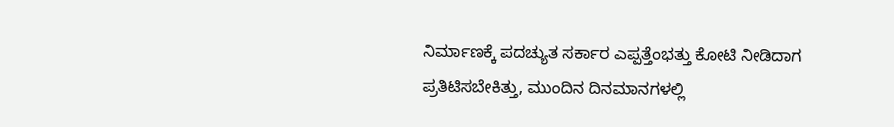ನಿರ್ಮಾಣಕ್ಕೆ ಪದಚ್ಯುತ ಸರ್ಕಾರ ಎಪ್ಪತ್ತೆಂಭತ್ತು ಕೋಟಿ ನೀಡಿದಾಗ ಪ್ರತಿಟಿಸಬೇಕಿತ್ತು, ಮುಂದಿನ ದಿನಮಾನಗಳಲ್ಲಿ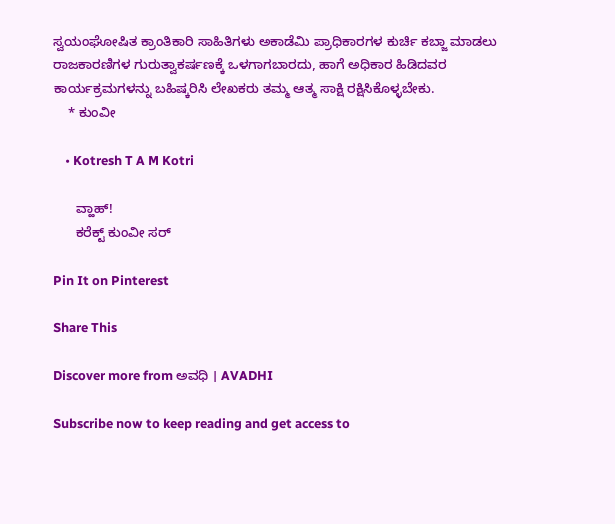ಸ್ವಯಂಘೋಷಿತ ಕ್ರಾಂತಿಕಾರಿ ಸಾಹಿತಿಗಳು ಅಕಾಡೆಮಿ ಪ್ರಾಧಿಕಾರಗಳ ಕುರ್ಚಿ ಕಬ್ಜಾ ಮಾಡಲು ರಾಜಕಾರಣಿಗಳ ಗುರುತ್ವಾಕರ್ಷಣಕ್ಕೆ ಒಳಗಾಗಬಾರದು, ಹಾಗೆ ಅಧಿಕಾರ ಹಿಡಿದವರ ಕಾರ್ಯಕ್ರಮಗಳನ್ನು ಬಹಿಷ್ಕರಿಸಿ ಲೇಖಕರು ತಮ್ಮ ಆತ್ಮ ಸಾಕ್ಷಿ ರಕ್ಷಿಸಿಕೊಳ್ಳಬೇಕು.
    * ಕುಂವೀ

    • Kotresh T A M Kotri

      ವ್ಹಾಹ್!
      ಕರೆಕ್ಟ್ ಕುಂವೀ ಸರ್

Pin It on Pinterest

Share This

Discover more from ಅವಧಿ । AVADHI

Subscribe now to keep reading and get access to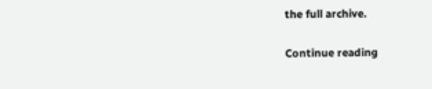the full archive.

Continue reading